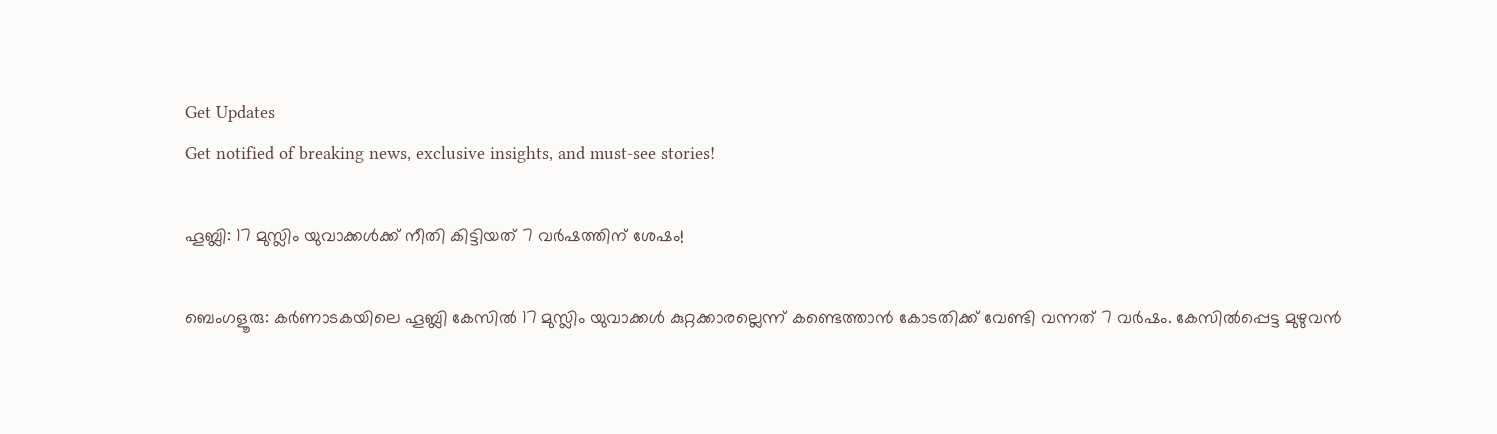Get Updates
Get notified of breaking news, exclusive insights, and must-see stories!

ഹൂബ്ലി: 17 മുസ്ലിം യുവാക്കള്‍ക്ക് നീതി കിട്ടിയത് 7 വര്‍ഷത്തിന് ശേഷം!

ബെംഗളൂരു: കര്‍ണാടകയിലെ ഹൂബ്ലി കേസില്‍ 17 മുസ്ലിം യുവാക്കള്‍ കുറ്റക്കാരല്ലെന്ന് കണ്ടെത്താന്‍ കോടതിക്ക് വേണ്ടി വന്നത് 7 വര്‍ഷം. കേസില്‍പ്പെട്ട മുഴുവന്‍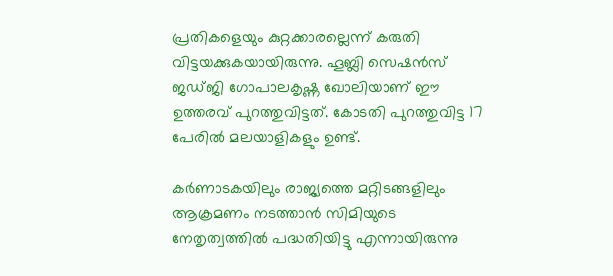പ്രതികളെയും കുറ്റക്കാരല്ലെന്ന് കരുതി വിട്ടയക്കുകയായിരുന്നു. ഹൂബ്ലി സെഷന്‍സ് ജഡ്ജി ഗോപാലകൃഷ്ണ ഖോലിയാണ് ഈ ഉത്തരവ് പുറത്തുവിട്ടത്. കോടതി പുറത്തുവിട്ട 17 പേരില്‍ മലയാളികളും ഉണ്ട്.

കര്‍ണാടകയിലും രാജ്യത്തെ മറ്റിടങ്ങളിലും ആക്രമണം നടത്താന്‍ സിമിയുടെ നേതൃത്വത്തില്‍ പദ്ധതിയിട്ടു എന്നായിരുന്നു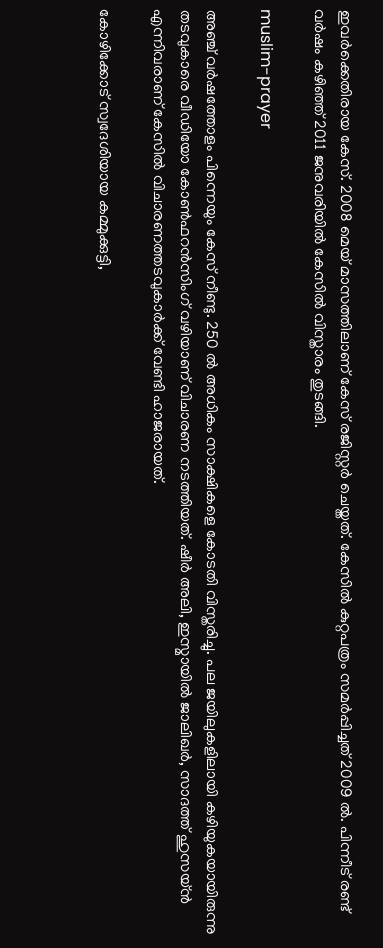ഇവര്‍ക്കെതിരായ കേസ്. 2008 മെയ് മാസത്തിലാണ് കേസ് രജിസ്റ്റര്‍ ചെയ്തത്. കേസില്‍ കുറ്റപത്രം സമര്‍പ്പിച്ചത് 2009 ല്‍. പിന്നീട് രണ്ട് വര്‍ഷം കഴിഞ്ഞ് 2011 ജനുവരിയില്‍ കേസില്‍ വിസ്താരം തുടങ്ങി.

muslim-prayer

അഞ്ച് വര്‍ഷത്തോളം പിന്നെയും കേസ് നീണ്ടു. 250 ല്‍ അധികം സാക്ഷികളെ കോടതി വിസ്തരിച്ചു. പല ജയിലുകളിലായി കഴിയുകയായിരുന്നു തടവുകാരെ വീഡിയോ കോണ്‍ഫറന്‍സിംഗ് വഴിയാണ് വിചാരണ നടത്തിയത്. ഷീര്‍ അലി, ഇസ്മായില്‍ ജാലിഖര്‍, സാദത്ത് ഹുസയ്ന്‍ എന്നിവരാണ് കേസില്‍ വിചാരണത്തടവുകാര്‍ക്ക് വേണ്ടി ഹാജരായത്.

കോഴിക്കോട് സ്വദേശിയായ കമ്മുക്കുട്ടി,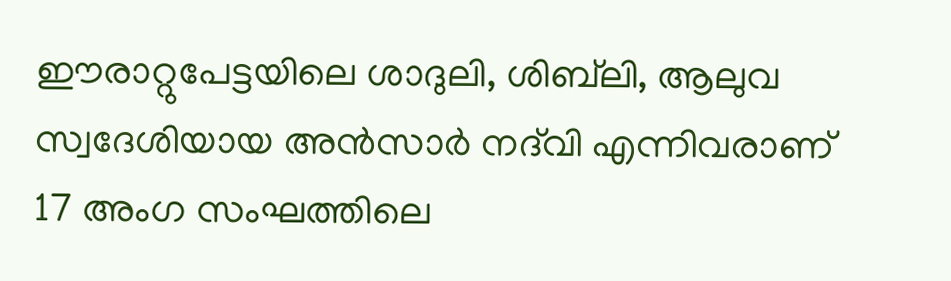ഈരാറ്റുപേട്ടയിലെ ശാദുലി, ശിബ്‌ലി, ആലുവ സ്വദേശിയായ അന്‍സാര്‍ നദ്‌വി എന്നിവരാണ് 17 അംഗ സംഘത്തിലെ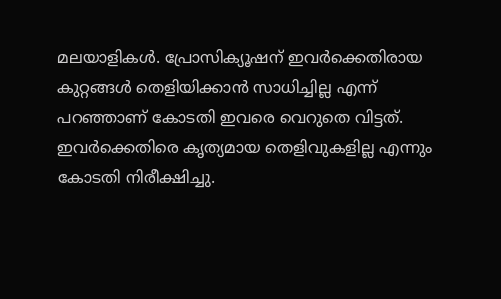മലയാളികള്‍. പ്രോസിക്യൂഷന് ഇവര്‍ക്കെതിരായ കുറ്റങ്ങള്‍ തെളിയിക്കാന്‍ സാധിച്ചില്ല എന്ന് പറഞ്ഞാണ് കോടതി ഇവരെ വെറുതെ വിട്ടത്. ഇവര്‍ക്കെതിരെ കൃത്യമായ തെളിവുകളില്ല എന്നും കോടതി നിരീക്ഷിച്ചു.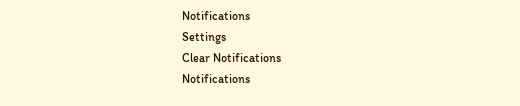Notifications
Settings
Clear Notifications
Notifications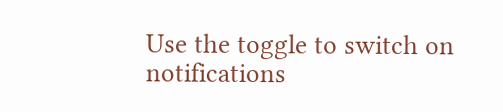Use the toggle to switch on notifications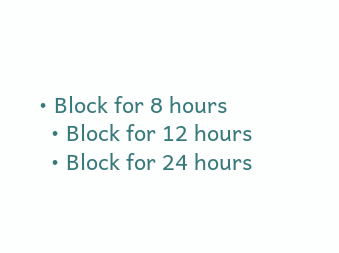• Block for 8 hours
  • Block for 12 hours
  • Block for 24 hours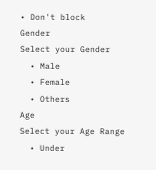• Don't block
Gender
Select your Gender
  • Male
  • Female
  • Others
Age
Select your Age Range
  • Under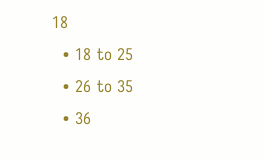18
  • 18 to 25
  • 26 to 35
  • 36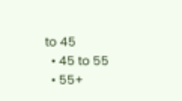to 45
  • 45 to 55
  • 55+